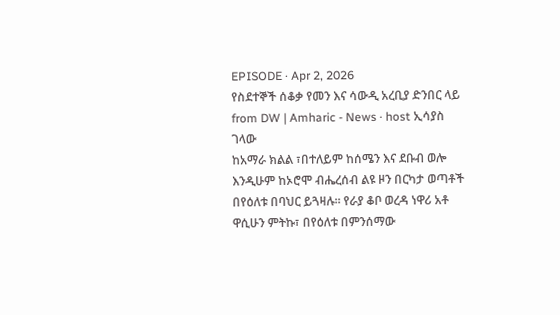EPISODE · Apr 2, 2026
የስደተኞች ሰቆቃ የመን እና ሳውዲ አረቢያ ድንበር ላይ
from DW | Amharic - News · host ኢሳያስ ገላው
ከአማራ ክልል ፣በተለይም ከሰሜን እና ደቡብ ወሎ እንዲሁም ከኦሮሞ ብሔረሰብ ልዩ ዞን በርካታ ወጣቶች በየዕለቱ በባህር ይጓዛሉ። የራያ ቆቦ ወረዳ ነዋሪ አቶ ዋሲሁን ምትኩ፣ በየዕለቱ በምንሰማው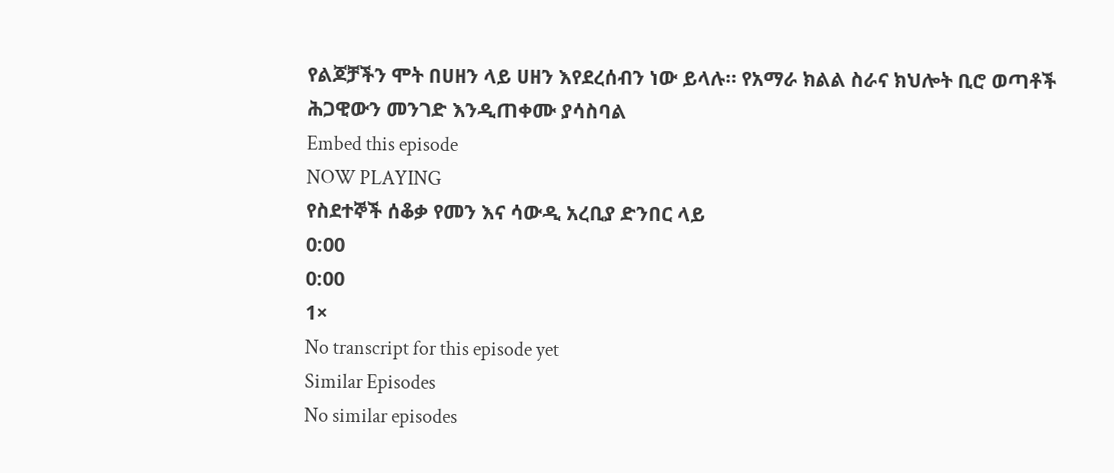የልጆቻችን ሞት በሀዘን ላይ ሀዘን እየደረሰብን ነው ይላሉ። የአማራ ክልል ስራና ክህሎት ቢሮ ወጣቶች ሕጋዊውን መንገድ እንዲጠቀሙ ያሳስባል
Embed this episode
NOW PLAYING
የስደተኞች ሰቆቃ የመን እና ሳውዲ አረቢያ ድንበር ላይ
0:00
0:00
1×
No transcript for this episode yet
Similar Episodes
No similar episodes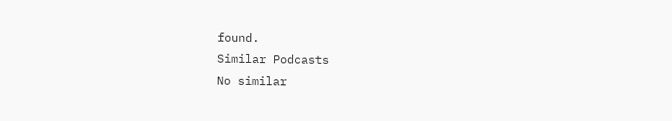found.
Similar Podcasts
No similar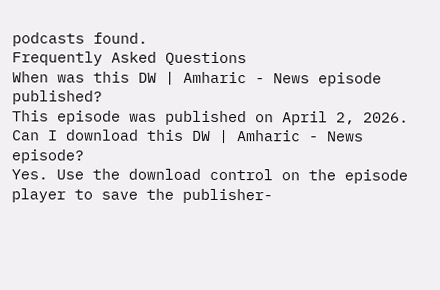podcasts found.
Frequently Asked Questions
When was this DW | Amharic - News episode published?
This episode was published on April 2, 2026.
Can I download this DW | Amharic - News episode?
Yes. Use the download control on the episode player to save the publisher-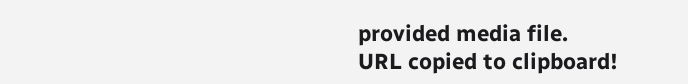provided media file.
URL copied to clipboard!